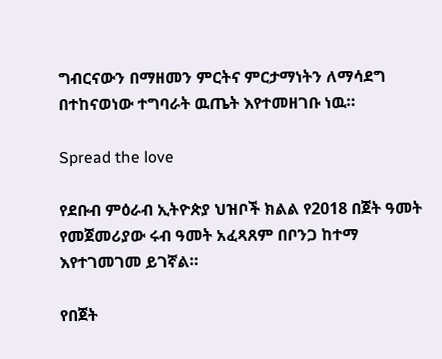ግብርናውን በማዘመን ምርትና ምርታማነትን ለማሳደግ በተከናወነው ተግባራት ዉጤት እየተመዘገቡ ነዉ።

Spread the love

የደቡብ ምዕራብ ኢትዮጵያ ህዝቦች ክልል የ2018 በጀት ዓመት የመጀመሪያው ሩብ ዓመት አፈጻጸም በቦንጋ ከተማ እየተገመገመ ይገኛል።

የበጀት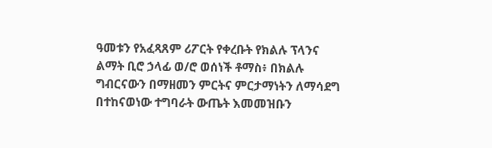ዓመቱን የአፈጻጸም ሪፖርት የቀረቡት የክልሉ ፕላንና ልማት ቢሮ ኃላፊ ወ/ሮ ወሰነች ቶማስ፥ በክልሉ ግብርናውን በማዘመን ምርትና ምርታማነትን ለማሳደግ በተከናወነው ተግባራት ውጤት እመመዝቡን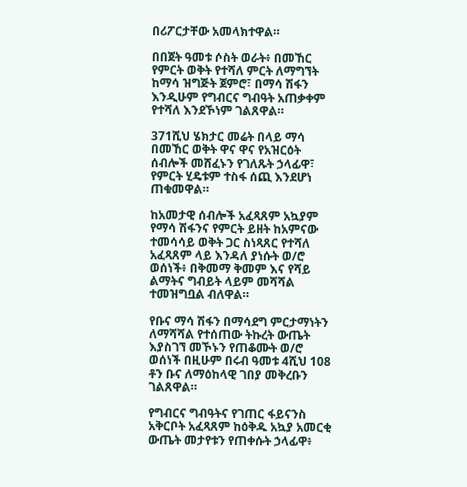በሪፖርታቸው አመላክተዋል።

በበጀት ዓመቱ ሶስት ወራት፥ በመኸር የምርት ወቅት የተሻለ ምርት ለማግኘት ከማሳ ዝግጅት ጀምሮ፣ በማሳ ሽፋን እንዲሁም የግብርና ግብዓት አጠቃቀም የተሻለ እንደኾነም ገልጸዋል።

371ሺህ ሄክታር መሬት በላይ ማሳ በመኸር ወቅት ዋና ዋና የአዝርዕት ሰብሎች መሸፈኑን የገለጹት ኃላፊዋ፣ የምርት ሂዴቱም ተስፋ ሰጪ እንደሆነ ጠቁመዋል።

ከአመታዊ ሰብሎች አፈጻጸም አኳያም የማሳ ሽፋንና የምርት ይዘት ከአምናው ተመሳሳይ ወቅት ጋር ስነጻጸር የተሻለ አፈጻጸም ላይ እንዳለ ያነሱት ወ/ሮ ወሰነች፥ በቅመማ ቅመም እና የሻይ ልማትና ግብይት ላይም መሻሻል ተመዝግቧል ብለዋል።

የቡና ማሳ ሽፋን በማሳደግ ምርታማነትን ለማሻሻል የተሰጠው ትኩረት ውጤት እያስገኘ መኾኑን የጠቆሙት ወ/ሮ ወሰነች በዚሁም በሩብ ዓመቱ 4ሺህ 108 ቶን ቡና ለማዕከላዊ ገበያ መቅረቡን ገልጸዋል።

የግብርና ግብዓትና የገጠር ፋይናንስ አቅርቦት አፈጻጸም ከዕቅዱ አኳያ አመርቂ ውጤት መታየቱን የጠቀሱት ኃላፊዋ፥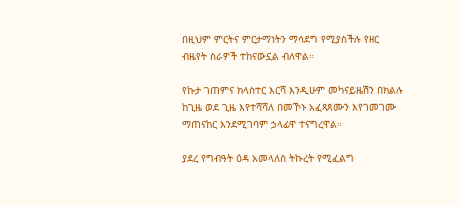በዚህም ምርትና ምርታማነትን ማሳደግ የሚያስችሉ የዘር ብዜየት ስራዎች ተከናውኗል ብለዋል።

የኩታ ገጠምና ክላስተር እርሻ እንዲሁም መካናይዜሽን በክልሉ ከጊዜ ወደ ጊዜ እየተሻሻለ በመኾኑ አፈጻጸሙን እየገመገሙ ማጠናከር እንደሚገባም ኃላፊዋ ተናግረዋል።

ያደረ የግብዓት ዕዳ አመላለስ ትኩረት የሚፈልግ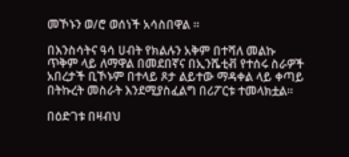መኾኑን ወ/ሮ ወሰነች አሳስበዋል ።

በእንስሳትና ዓሳ ሀብት የክልሉን አቅም በተሻለ መልኩ ጥቅም ላይ ለማዋል በመደበኛና በኢንሼቲቭ የተሰሩ ስራዎች አበረታች ቢኾኑም በተላይ ጾታ ልይተው ማዳቀል ላይ ቀጣይ በትኩረት መስራት እንደሚያስፈልግ በሪፖርቱ ተመላክቷል።

በዕድገቱ በዛብህ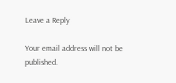Leave a Reply

Your email address will not be published.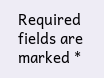Required fields are marked *